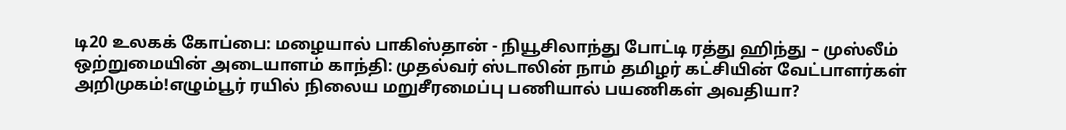டி20 உலகக் கோப்பை: மழையால் பாகிஸ்தான் - நியூசிலாந்து போட்டி ரத்து ஹிந்து – முஸ்லீம் ஒற்றுமையின் அடையாளம் காந்தி: முதல்வர் ஸ்டாலின் நாம் தமிழர் கட்சியின் வேட்பாளர்கள் அறிமுகம்!எழும்பூர் ரயில் நிலைய மறுசீரமைப்பு பணியால் பயணிகள் அவதியா?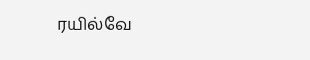ரயில்வே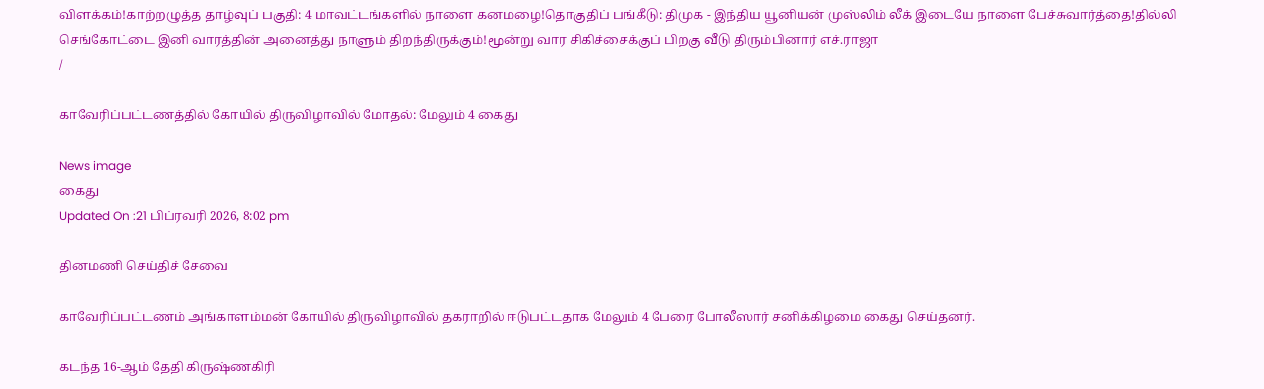விளக்கம்!காற்றழுத்த தாழ்வுப் பகுதி: 4 மாவட்டங்களில் நாளை கனமழை!தொகுதிப் பங்கீடு: திமுக - இந்திய யூனியன் முஸ்லிம் லீக் இடையே நாளை பேச்சுவார்த்தை!தில்லி செங்கோட்டை இனி வாரத்தின் அனைத்து நாளும் திறந்திருக்கும்!மூன்று வார சிகிச்சைக்குப் பிறகு வீடு திரும்பினார் எச்.ராஜா
/

காவேரிப்பட்டணத்தில் கோயில் திருவிழாவில் மோதல்: மேலும் 4 கைது

News image
கைது
Updated On :21 பிப்ரவரி 2026, 8:02 pm

தினமணி செய்திச் சேவை

காவேரிப்பட்டணம் அங்காளம்மன் கோயில் திருவிழாவில் தகராறில் ஈடுபட்டதாக மேலும் 4 பேரை போலீஸார் சனிக்கிழமை கைது செய்தனர்.

கடந்த 16-ஆம் தேதி கிருஷ்ணகிரி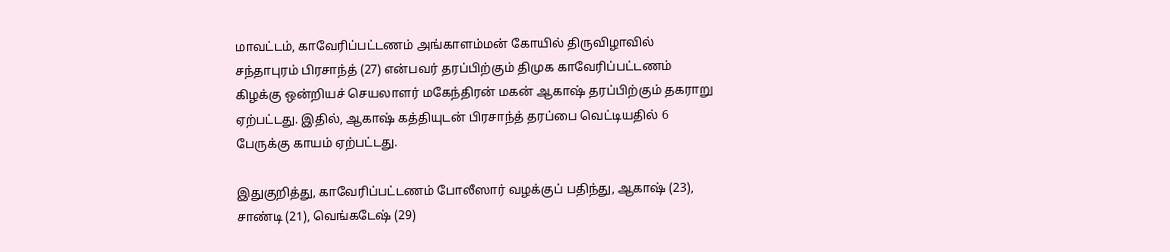மாவட்டம், காவேரிப்பட்டணம் அங்காளம்மன் கோயில் திருவிழாவில் சந்தாபுரம் பிரசாந்த் (27) என்பவர் தரப்பிற்கும் திமுக காவேரிப்பட்டணம் கிழக்கு ஒன்றியச் செயலாளர் மகேந்திரன் மகன் ஆகாஷ் தரப்பிற்கும் தகராறு ஏற்பட்டது. இதில், ஆகாஷ் கத்தியுடன் பிரசாந்த் தரப்பை வெட்டியதில் 6 பேருக்கு காயம் ஏற்பட்டது.

இதுகுறித்து, காவேரிப்பட்டணம் போலீஸார் வழக்குப் பதிந்து, ஆகாஷ் (23), சாண்டி (21), வெங்கடேஷ் (29)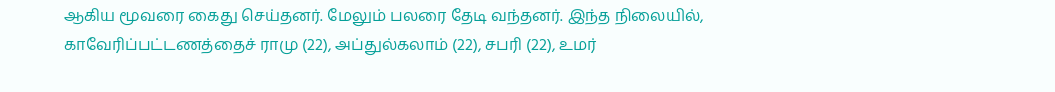ஆகிய மூவரை கைது செய்தனர். மேலும் பலரை தேடி வந்தனர். இந்த நிலையில், காவேரிப்பட்டணத்தைச் ராமு (22), அப்துல்கலாம் (22), சபரி (22), உமர்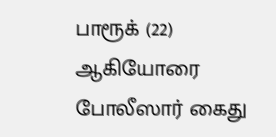பாரூக் (22) ஆகியோரை போலீஸார் கைது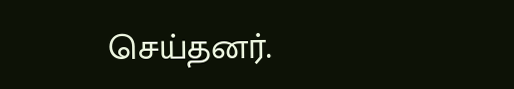செய்தனர்.